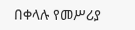በቀላሉ የመሥሪያ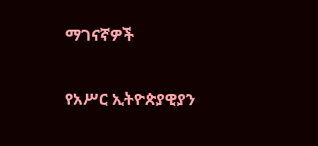ማገናኛዎች

የአሥር ኢትዮጵያዊያን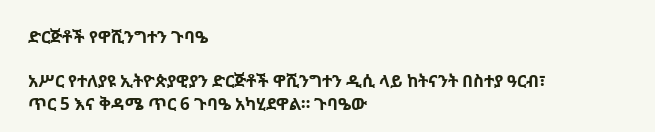ድርጅቶች የዋሺንግተን ጉባዔ

አሥር የተለያዩ ኢትዮጵያዊያን ድርጅቶች ዋሺንግተን ዲሲ ላይ ከትናንት በስተያ ዓርብ፣ ጥር 5 እና ቅዳሜ ጥር 6 ጉባዔ አካሂደዋል። ጉባዔው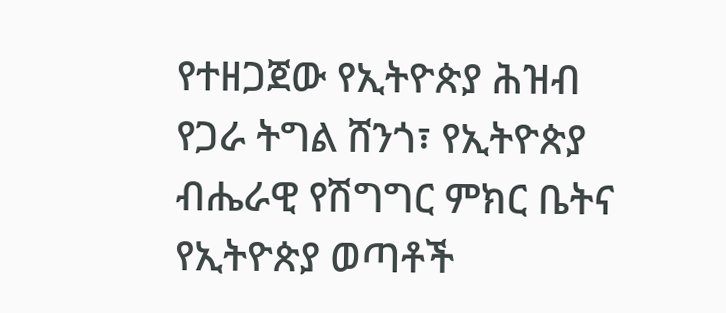የተዘጋጀው የኢትዮጵያ ሕዝብ የጋራ ትግል ሸንጎ፣ የኢትዮጵያ ብሔራዊ የሽግግር ምክር ቤትና የኢትዮጵያ ወጣቶች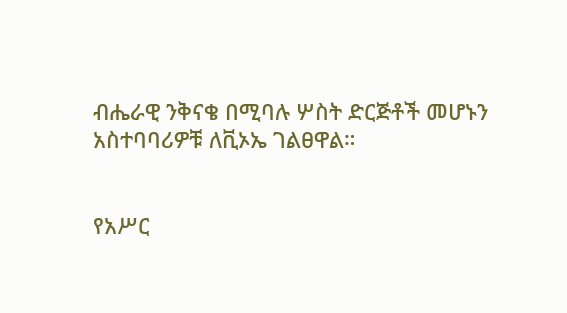ብሔራዊ ንቅናቄ በሚባሉ ሦስት ድርጅቶች መሆኑን አስተባባሪዎቹ ለቪኦኤ ገልፀዋል።


የአሥር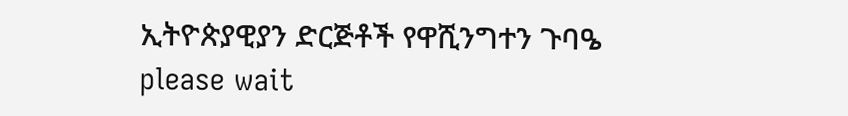ኢትዮጵያዊያን ድርጅቶች የዋሺንግተን ጉባዔ
please wait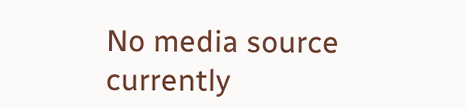No media source currently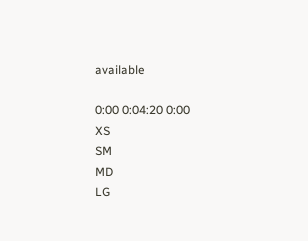available

0:00 0:04:20 0:00
XS
SM
MD
LG